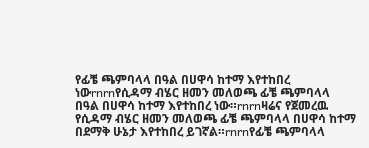የፊቼ ጫምባላላ በዓል በሀዋሳ ከተማ እየተከበረ ነውrnrnየሲዳማ ብሄር ዘመን መለወጫ ፊቼ ጫምባላላ በዓል በሀዋሳ ከተማ እየተከበረ ነው።rnrnዛሬና የጀመረዉ የሲዳማ ብሄር ዘመን መለወጫ ፊቼ ጫምባላላ በሀዋሳ ከተማ በደማቅ ሁኔታ እየተከበረ ይገኛል።rnrnየፊቼ ጫምባላላ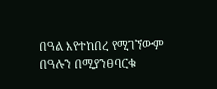በዓል እየተከበረ የሚገኘውም በዓሉን በሚያንፀባርቁ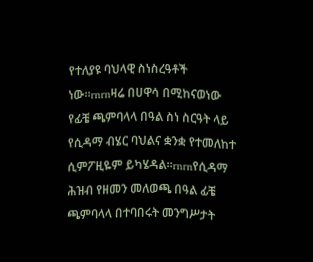የተለያዩ ባህላዊ ስነስረዓቶች ነው።rnrnዛሬ በሀዋሳ በሚከናወነው የፊቼ ጫምባላላ በዓል ስነ ስርዓት ላይ የሲዳማ ብሄር ባህልና ቋንቋ የተመለከተ ሲምፖዚዬም ይካሄዳል።rnrnየሲዳማ ሕዝብ የዘመን መለወጫ በዓል ፊቼ ጫምባላላ በተባበሩት መንግሥታት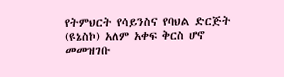የትምህርት የሳይንስና የባህል ድርጅት (ዩኔስኮ) አለም አቀፍ ቅርስ ሆኖ መመዝገቡ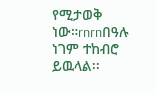የሚታወቅ ነው።rnrnበዓሉ ነገም ተከብሮ ይዉላል፡፡